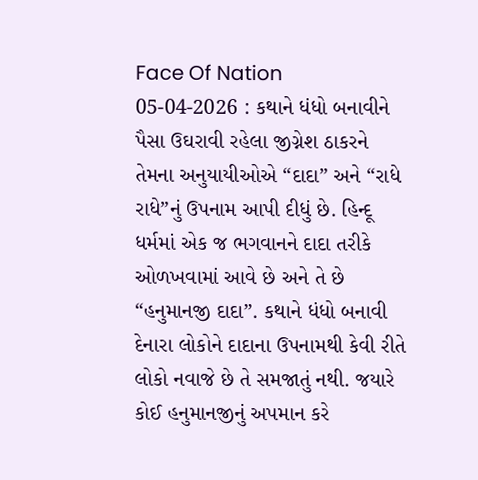Face Of Nation 05-04-2026 : કથાને ધંધો બનાવીને પૈસા ઉઘરાવી રહેલા જીગ્નેશ ઠાકરને તેમના અનુયાયીઓએ “દાદા” અને “રાધે રાધે”નું ઉપનામ આપી દીધું છે. હિન્દૂ ધર્મમાં એક જ ભગવાનને દાદા તરીકે ઓળખવામાં આવે છે અને તે છે “હનુમાનજી દાદા”. કથાને ધંધો બનાવી દેનારા લોકોને દાદાના ઉપનામથી કેવી રીતે લોકો નવાજે છે તે સમજાતું નથી. જયારે કોઈ હનુમાનજીનું અપમાન કરે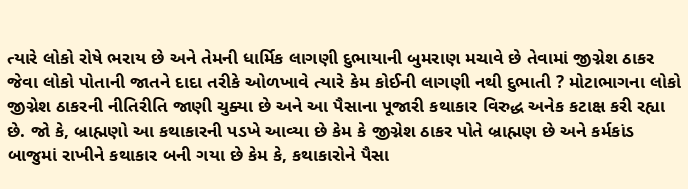ત્યારે લોકો રોષે ભરાય છે અને તેમની ધાર્મિક લાગણી દુભાયાની બુમરાણ મચાવે છે તેવામાં જીગ્નેશ ઠાકર જેવા લોકો પોતાની જાતને દાદા તરીકે ઓળખાવે ત્યારે કેમ કોઈની લાગણી નથી દુભાતી ? મોટાભાગના લોકો જીગ્નેશ ઠાકરની નીતિરીતિ જાણી ચુક્યા છે અને આ પૈસાના પૂજારી કથાકાર વિરુદ્ધ અનેક કટાક્ષ કરી રહ્યા છે. જો કે, બ્રાહ્મણો આ કથાકારની પડખે આવ્યા છે કેમ કે જીગ્નેશ ઠાકર પોતે બ્રાહ્મણ છે અને કર્મકાંડ બાજુમાં રાખીને કથાકાર બની ગયા છે કેમ કે, કથાકારોને પૈસા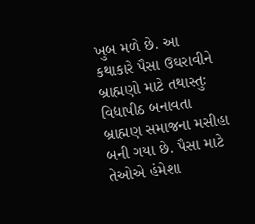ખુબ મળે છે. આ કથાકારે પૈસા ઉઘરાવીને બ્રાહ્મણો માટે તથાસ્તુઃ વિદ્યાપીઠ બનાવતા બ્રાહ્મણ સમાજના મસીહા બની ગયા છે. પૈસા માટે તેઓએ હંમેશા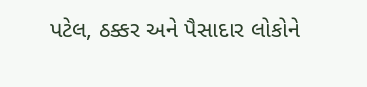પટેલ, ઠક્કર અને પૈસાદાર લોકોને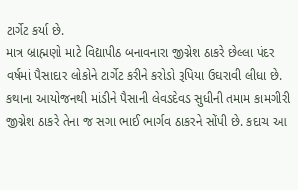ટાર્ગેટ કર્યા છે.
માત્ર બ્રાહ્મણો માટે વિદ્યાપીઠ બનાવનારા જીગ્નેશ ઠાકરે છેલ્લા પંદર વર્ષમાં પૈસાદાર લોકોને ટાર્ગેટ કરીને કરોડો રૂપિયા ઉઘરાવી લીધા છે. કથાના આયોજનથી માંડીને પૈસાની લેવડદેવડ સુધીની તમામ કામગીરી જીગ્નેશ ઠાકરે તેના જ સગા ભાઈ ભાર્ગવ ઠાકરને સોંપી છે. કદાચ આ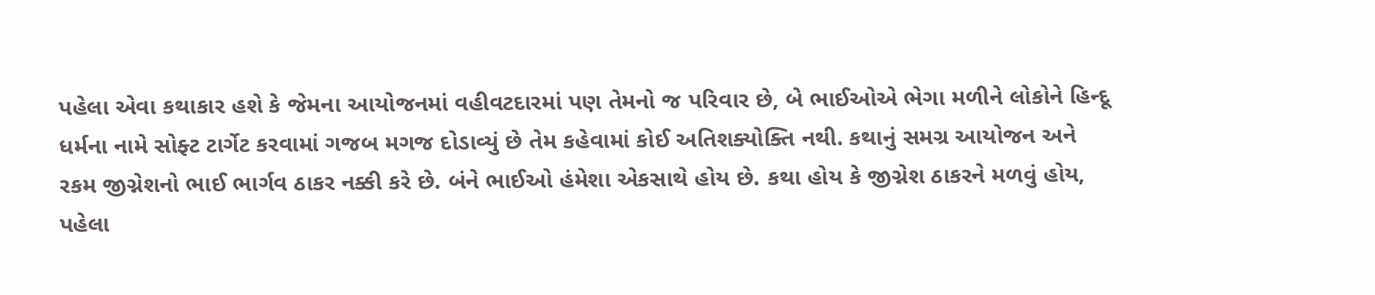પહેલા એવા કથાકાર હશે કે જેમના આયોજનમાં વહીવટદારમાં પણ તેમનો જ પરિવાર છે, બે ભાઈઓએ ભેગા મળીને લોકોને હિન્દૂ ધર્મના નામે સોફ્ટ ટાર્ગેટ કરવામાં ગજબ મગજ દોડાવ્યું છે તેમ કહેવામાં કોઈ અતિશક્યોક્તિ નથી. કથાનું સમગ્ર આયોજન અને રકમ જીગ્નેશનો ભાઈ ભાર્ગવ ઠાકર નક્કી કરે છે. બંને ભાઈઓ હંમેશા એકસાથે હોય છે. કથા હોય કે જીગ્નેશ ઠાકરને મળવું હોય, પહેલા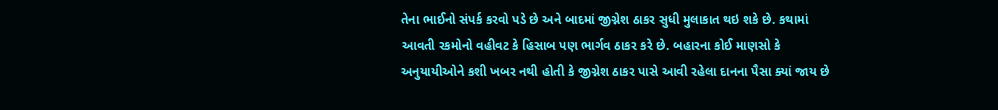તેના ભાઈનો સંપર્ક કરવો પડે છે અને બાદમાં જીગ્નેશ ઠાકર સુધી મુલાકાત થઇ શકે છે. કથામાં આવતી રકમોનો વહીવટ કે હિસાબ પણ ભાર્ગવ ઠાકર કરે છે. બહારના કોઈ માણસો કે અનુયાયીઓને કશી ખબર નથી હોતી કે જીગ્નેશ ઠાકર પાસે આવી રહેલા દાનના પૈસા ક્યાં જાય છે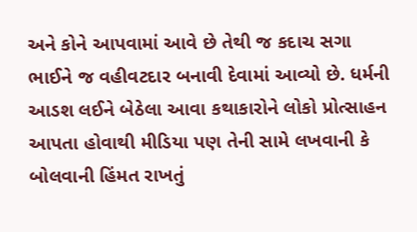અને કોને આપવામાં આવે છે તેથી જ કદાચ સગા ભાઈને જ વહીવટદાર બનાવી દેવામાં આવ્યો છે. ધર્મની આડશ લઈને બેઠેલા આવા કથાકારોને લોકો પ્રોત્સાહન આપતા હોવાથી મીડિયા પણ તેની સામે લખવાની કે બોલવાની હિંમત રાખતું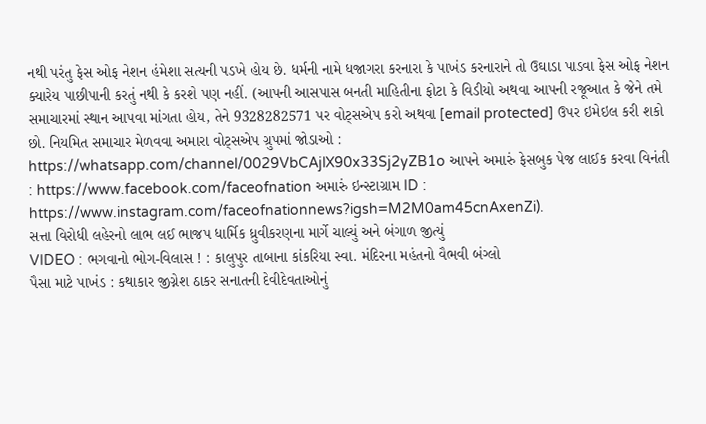નથી પરંતુ ફેસ ઓફ નેશન હંમેશા સત્યની પડખે હોય છે. ધર્મની નામે ધજાગરા કરનારા કે પાખંડ કરનારાને તો ઉઘાડા પાડવા ફેસ ઓફ નેશન ક્યારેય પાછીપાની કરતું નથી કે કરશે પણ નહીં. (આપની આસપાસ બનતી માહિતીના ફોટા કે વિડીયો અથવા આપની રજૂઆત કે જેને તમે સમાચારમાં સ્થાન આપવા માંગતા હોય, તેને 9328282571 પર વોટ્સએપ કરો અથવા [email protected] ઉપર ઇમેઇલ કરી શકો છો. નિયમિત સમાચાર મેળવવા અમારા વોટ્સએપ ગ્રુપમાં જોડાઓ : https://whatsapp.com/channel/0029VbCAjlX90x33Sj2yZB1o આપને અમારું ફેસબુક પેજ લાઈક કરવા વિનંતી : https://www.facebook.com/faceofnation અમારું ઇન્સ્ટાગ્રામ ID : https://www.instagram.com/faceofnationnews?igsh=M2M0am45cnAxenZi).
સત્તા વિરોધી લહેરનો લાભ લઈ ભાજપ ધાર્મિક ધ્રુવીકરણના માર્ગે ચાલ્યું અને બંગાળ જીત્યું
VIDEO : ભગવાનો ભોગ-વિલાસ ! : કાલુપુર તાબાના કાંકરિયા સ્વા. મંદિરના મહંતનો વૈભવી બંગ્લો
પૈસા માટે પાખંડ : કથાકાર જીગ્નેશ ઠાકર સનાતની દેવીદેવતાઓનું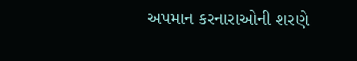અપમાન કરનારાઓની શરણે